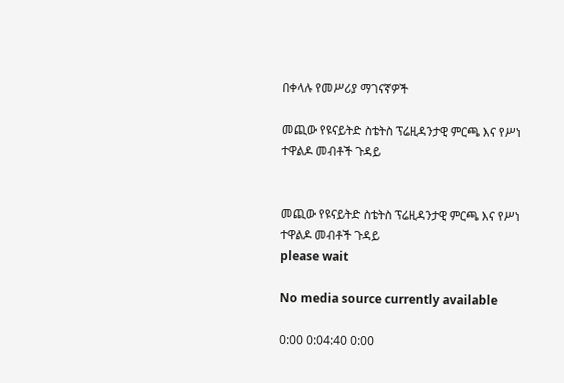በቀላሉ የመሥሪያ ማገናኛዎች

መጪው የዩናይትድ ስቴትስ ፕሬዚዳንታዊ ምርጫ እና የሥነ ተዋልዶ መብቶች ጉዳይ


መጪው የዩናይትድ ስቴትስ ፕሬዚዳንታዊ ምርጫ እና የሥነ ተዋልዶ መብቶች ጉዳይ
please wait

No media source currently available

0:00 0:04:40 0:00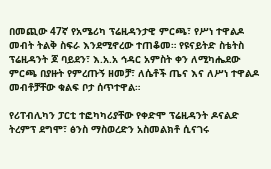በመጪው 47ኛ የአሜሪካ ፕሬዚዳንታዊ ምርጫ፣ የሥነ ተዋልዶ መብት ትልቅ ስፍራ እንደሚኖረው ተጠቆመ። የዩናይትድ ስቴትስ ፕሬዚዳንት ጆ ባይደን፣ እ.አ.አ ኅዳር አምስት ቀን ለሚካሔደው ምርጫ በያዙት የምረጡኝ ዘመቻ፣ ለሴቶች ጤና እና ለሥነ ተዋልዶ መብቶቻቸው ቁልፍ ቦታ ሰጥተዋል።

የሪፐብሊካን ፓርቲ ተፎካካሪያቸው የቀድሞ ፕሬዚዳንት ዶናልድ ትረምፕ ደግሞ፣ ፅንስ ማስወረድን አስመልክቶ ሲናገሩ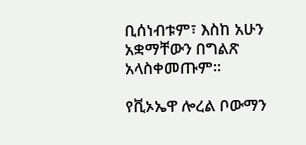ቢሰነብቱም፣ እስከ አሁን አቋማቸውን በግልጽ አላስቀመጡም።

የቪኦኤዋ ሎረል ቦውማን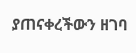ያጠናቀረችውን ዘገባ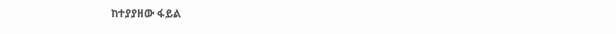ከተያያዘው ፋይል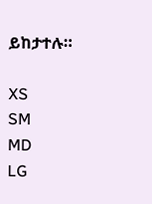ይከታተሉ።

XS
SM
MD
LG